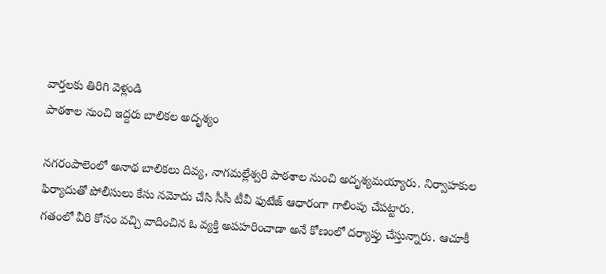వార్తలకు తిరిగి వెళ్లండి
పాఠశాల నుంచి ఇద్దరు బాలికల అదృశ్యం

నగరంపాలెంలో అనాథ బాలికలు దివ్య, నాగమల్లేశ్వరి పాఠశాల నుంచి అదృశ్యమయ్యారు. నిర్వాహకుల ఫిర్యాదుతో పోలీసులు కేసు నమోదు చేసి సీసీ టీవీ ఫుటేజ్ ఆధారంగా గాలింపు చేపట్టారు.
గతంలో వీరి కోసం వచ్చి వాదించిన ఓ వ్యక్తి అపహరించాడా అనే కోణంలో దర్యాప్తు చేస్తున్నారు. ఆచూకీ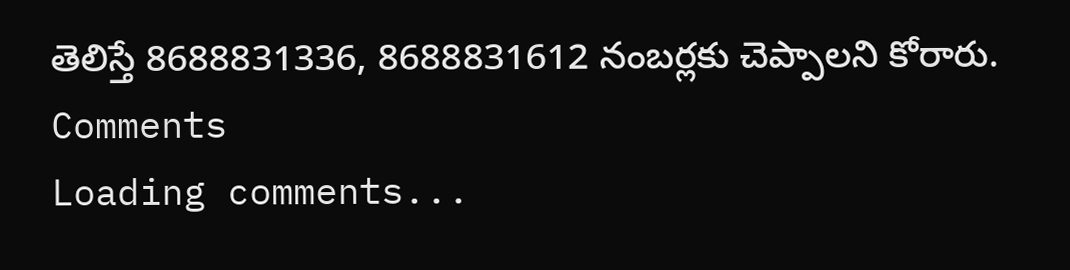తెలిస్తే 8688831336, 8688831612 నంబర్లకు చెప్పాలని కోరారు.
Comments
Loading comments...